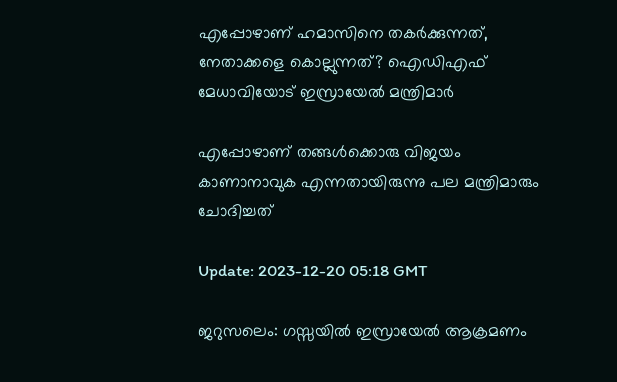എപ്പോഴാണ് ഹമാസിനെ തകര്‍ക്കുന്നത്, നേതാക്കളെ കൊല്ലുന്നത്? ഐഡിഎഫ് മേധാവിയോട് ഇസ്രായേല്‍ മന്ത്രിമാര്‍

എപ്പോഴാണ് തങ്ങള്‍ക്കൊരു വിജയം കാണാനാവുക എന്നതായിരുന്നു പല മന്ത്രിമാരും ചോദിച്ചത്

Update: 2023-12-20 05:18 GMT

ജറുസലെം: ഗസ്സയില്‍ ഇസ്രായേല്‍ ആക്രമണം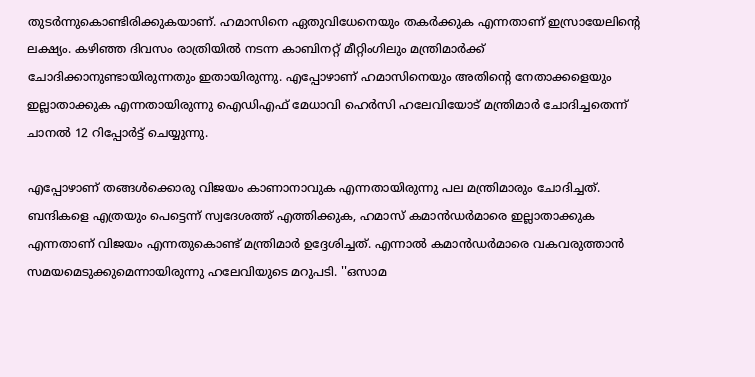തുടര്‍ന്നുകൊണ്ടിരിക്കുകയാണ്. ഹമാസിനെ ഏതുവിധേനെയും തകര്‍ക്കുക എന്നതാണ് ഇസ്രായേലിന്‍റെ ലക്ഷ്യം. കഴിഞ്ഞ ദിവസം രാത്രിയില്‍ നടന്ന കാബിനറ്റ് മീറ്റിംഗിലും മന്ത്രിമാര്‍ക്ക് ചോദിക്കാനുണ്ടായിരുന്നതും ഇതായിരുന്നു. എപ്പോഴാണ് ഹമാസിനെയും അതിന്‍റെ നേതാക്കളെയും ഇല്ലാതാക്കുക എന്നതായിരുന്നു ഐഡിഎഫ് മേധാവി ഹെർസി ഹലേവിയോട് മന്ത്രിമാര്‍ ചോദിച്ചതെന്ന് ചാനല്‍ 12 റിപ്പോര്‍ട്ട് ചെയ്യുന്നു.

എപ്പോഴാണ് തങ്ങള്‍ക്കൊരു വിജയം കാണാനാവുക എന്നതായിരുന്നു പല മന്ത്രിമാരും ചോദിച്ചത്. ബന്ദികളെ എത്രയും പെട്ടെന്ന് സ്വദേശത്ത് എത്തിക്കുക, ഹമാസ് കമാന്‍ഡര്‍മാരെ ഇല്ലാതാക്കുക എന്നതാണ് വിജയം എന്നതുകൊണ്ട് മന്ത്രിമാര്‍ ഉദ്ദേശിച്ചത്. എന്നാല്‍ കമാന്‍ഡര്‍മാരെ വകവരുത്താന്‍ സമയമെടുക്കുമെന്നായിരുന്നു ഹലേവിയുടെ മറുപടി. ''ഒസാമ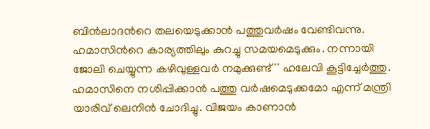ബിന്‍ലാദന്‍റെ തലയെടുക്കാന്‍ പത്തുവര്‍ഷം വേണ്ടിവന്നു. ഹമാസിന്‍റെ കാര്യത്തിലും കുറച്ചു സമയമെടുക്കും. നന്നായി ജോലി ചെയ്യുന്ന കഴിവുള്ളവര്‍ നമുക്കുണ്ട്'' ഹലേവി കൂട്ടിച്ചേര്‍ത്തു. ഹമാസിനെ നശിപ്പിക്കാന്‍ പത്തു വര്‍ഷമെടുക്കമോ എന്ന് മന്ത്രി യാരിവ് ലെനിന്‍ ചോദിച്ചു. വിജയം കാണാന്‍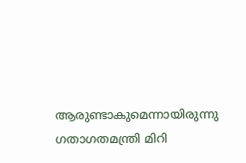ആരുണ്ടാകുമെന്നായിരുന്നു ഗതാഗതമന്ത്രി മിറി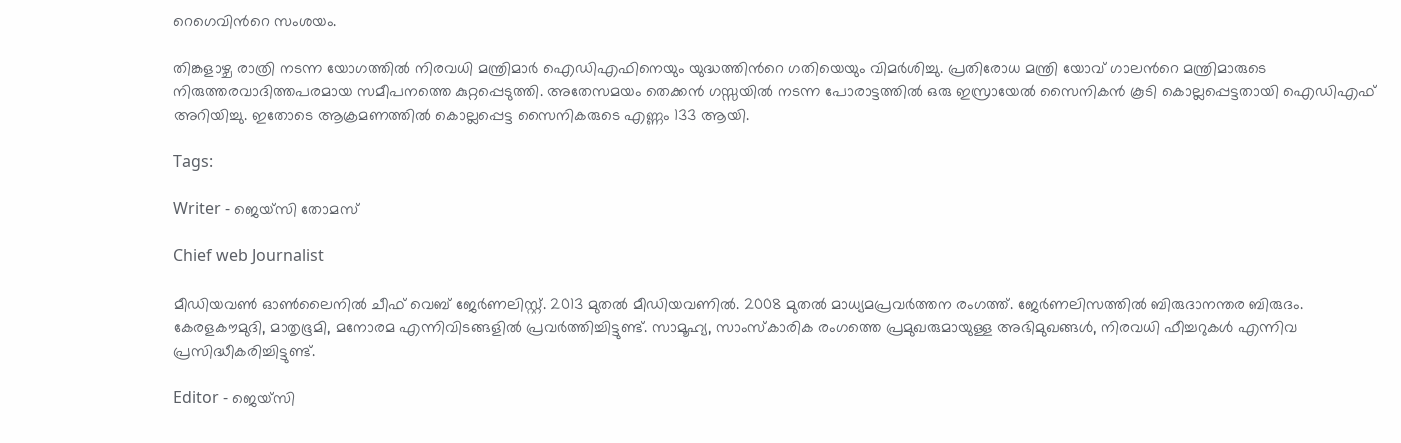റെഗെവിന്‍റെ സംശയം.

തിങ്കളാഴ്ച രാത്രി നടന്ന യോഗത്തില്‍ നിരവധി മന്ത്രിമാര്‍ ഐഡിഎഫിനെയും യുദ്ധത്തിന്‍റെ ഗതിയെയും വിമര്‍ശിച്ചു. പ്രതിരോധ മന്ത്രി യോവ് ഗാലന്‍റെ മന്ത്രിമാരുടെ നിരുത്തരവാദിത്തപരമായ സമീപനത്തെ കുറ്റപ്പെടുത്തി. അതേസമയം തെക്കന്‍ ഗസ്സയില്‍ നടന്ന പോരാട്ടത്തില്‍ ഒരു ഇസ്രായേല്‍ സൈനികന്‍ കൂടി കൊല്ലപ്പെട്ടതായി ഐഡിഎഫ് അറിയിച്ചു. ഇതോടെ ആക്രമണത്തില്‍ കൊല്ലപ്പെട്ട സൈനികരുടെ എണ്ണം 133 ആയി.

Tags:

Writer - ജെയ്സി തോമസ്

Chief web Journalist

മീഡിയവൺ ഓൺലൈനിൽ ചീഫ് വെബ് ജേർണലിസ്റ്റ്. 2013 മുതൽ മീഡിയവണിൽ. 2008 മുതൽ മാധ്യമപ്രവർത്തന രംഗത്ത്. ജേർണലിസത്തിൽ ബിരുദാനന്തര ബിരുദം. കേരളകൗമുദി, മാതൃഭൂമി, മനോരമ എന്നിവിടങ്ങളിൽ പ്രവർത്തിച്ചിട്ടുണ്ട്. സാമൂഹ്യ, സാംസ്‌കാരിക രംഗത്തെ പ്രമുഖരുമായുള്ള അഭിമുഖങ്ങൾ, നിരവധി ഫീച്ചറുകൾ എന്നിവ പ്രസിദ്ധീകരിച്ചിട്ടുണ്ട്.

Editor - ജെയ്സി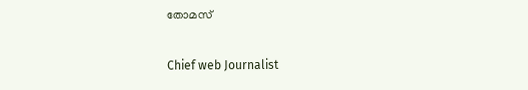തോമസ്

Chief web Journalist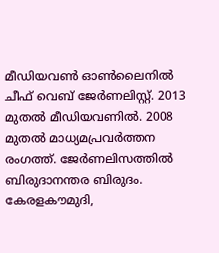മീഡിയവൺ ഓൺലൈനിൽ ചീഫ് വെബ് ജേർണലിസ്റ്റ്. 2013 മുതൽ മീഡിയവണിൽ. 2008 മുതൽ മാധ്യമപ്രവർത്തന രംഗത്ത്. ജേർണലിസത്തിൽ ബിരുദാനന്തര ബിരുദം. കേരളകൗമുദി,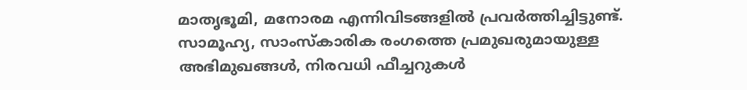മാതൃഭൂമി, മനോരമ എന്നിവിടങ്ങളിൽ പ്രവർത്തിച്ചിട്ടുണ്ട്. സാമൂഹ്യ, സാംസ്‌കാരിക രംഗത്തെ പ്രമുഖരുമായുള്ള അഭിമുഖങ്ങൾ, നിരവധി ഫീച്ചറുകൾ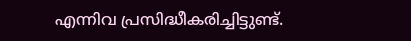എന്നിവ പ്രസിദ്ധീകരിച്ചിട്ടുണ്ട്.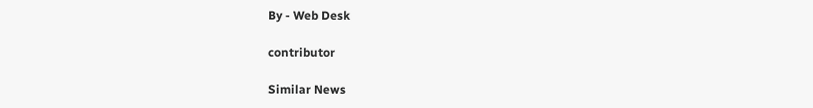By - Web Desk

contributor

Similar News